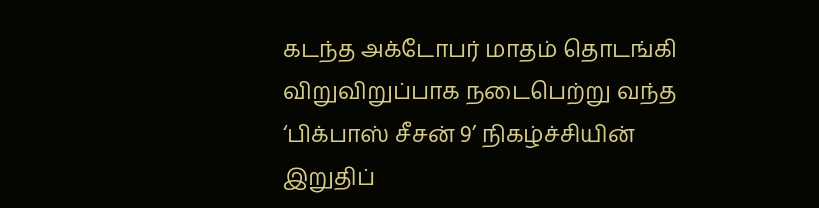கடந்த அக்டோபர் மாதம் தொடங்கி விறுவிறுப்பாக நடைபெற்று வந்த ‘பிக்பாஸ் சீசன் 9’ நிகழ்ச்சியின் இறுதிப்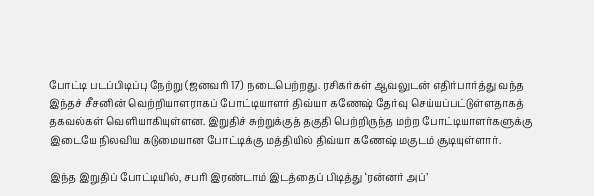போட்டி படப்பிடிப்பு நேற்று (ஜனவரி 17) நடைபெற்றது. ரசிகர்கள் ஆவலுடன் எதிர்பார்த்து வந்த இந்தச் சீசனின் வெற்றியாளராகப் போட்டியாளர் திவ்யா கணேஷ் தேர்வு செய்யப்பட்டுள்ளதாகத் தகவல்கள் வெளியாகியுள்ளன. இறுதிச் சுற்றுக்குத் தகுதி பெற்றிருந்த மற்ற போட்டியாளர்களுக்கு இடையே நிலவிய கடுமையான போட்டிக்கு மத்தியில் திவ்யா கணேஷ் மகுடம் சூடியுள்ளார்.

இந்த இறுதிப் போட்டியில், சபரி இரண்டாம் இடத்தைப் பிடித்து ‘ரன்னர் அப்’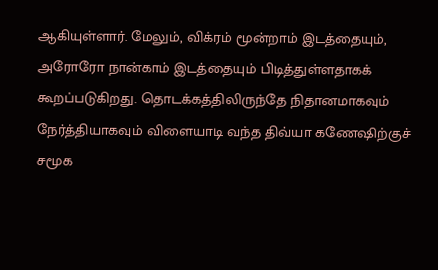ஆகியுள்ளார். மேலும், விக்ரம் மூன்றாம் இடத்தையும், அரோரோ நான்காம் இடத்தையும் பிடித்துள்ளதாகக் கூறப்படுகிறது. தொடக்கத்திலிருந்தே நிதானமாகவும் நேர்த்தியாகவும் விளையாடி வந்த திவ்யா கணேஷிற்குச் சமூக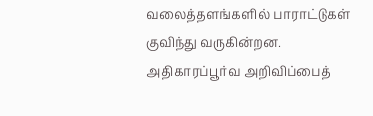வலைத்தளங்களில் பாராட்டுகள் குவிந்து வருகின்றன. அதிகாரப்பூர்வ அறிவிப்பைத்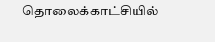தொலைக்காட்சியில்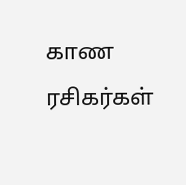காண ரசிகர்கள்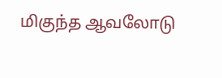மிகுந்த ஆவலோடு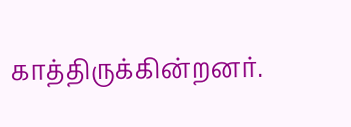காத்திருக்கின்றனர்.